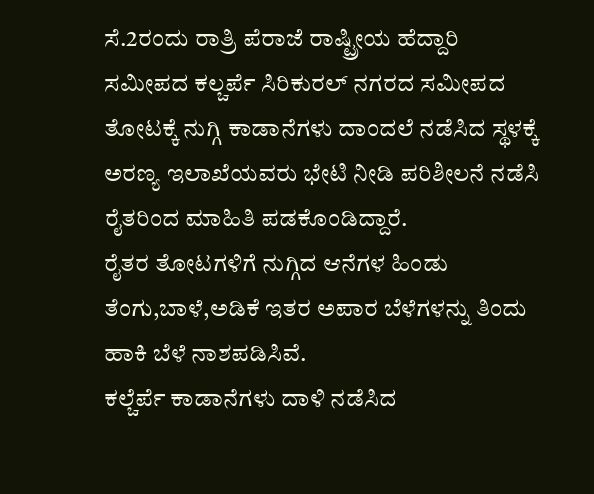ಸೆ.2ರಂದು ರಾತ್ರಿ ಪೆರಾಜೆ ರಾಷ್ಟ್ರೀಯ ಹೆದ್ದಾರಿ ಸಮೀಪದ ಕಲ್ಚರ್ಪೆ ಸಿರಿಕುರಲ್ ನಗರದ ಸಮೀಪದ ತೋಟಕ್ಕೆ ನುಗ್ಗಿ ಕಾಡಾನೆಗಳು ದಾಂದಲೆ ನಡೆಸಿದ ಸ್ಥಳಕ್ಕೆ ಅರಣ್ಯ ಇಲಾಖೆಯವರು ಭೇಟಿ ನೀಡಿ ಪರಿಶೀಲನೆ ನಡೆಸಿ ರೈತರಿಂದ ಮಾಹಿತಿ ಪಡಕೊಂಡಿದ್ದಾರೆ.
ರೈತರ ತೋಟಗಳಿಗೆ ನುಗ್ಗಿದ ಆನೆಗಳ ಹಿಂಡು ತೆಂಗು,ಬಾಳೆ,ಅಡಿಕೆ ಇತರ ಅಪಾರ ಬೆಳೆಗಳನ್ನು ತಿಂದು ಹಾಕಿ ಬೆಳೆ ನಾಶಪಡಿಸಿವೆ.
ಕಲ್ಚೆರ್ಪೆ ಕಾಡಾನೆಗಳು ದಾಳಿ ನಡೆಸಿದ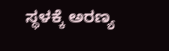ಸ್ಥಳಕ್ಕೆ ಅರಣ್ಯ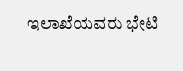ಇಲಾಖೆಯವರು ಭೇಟಿ